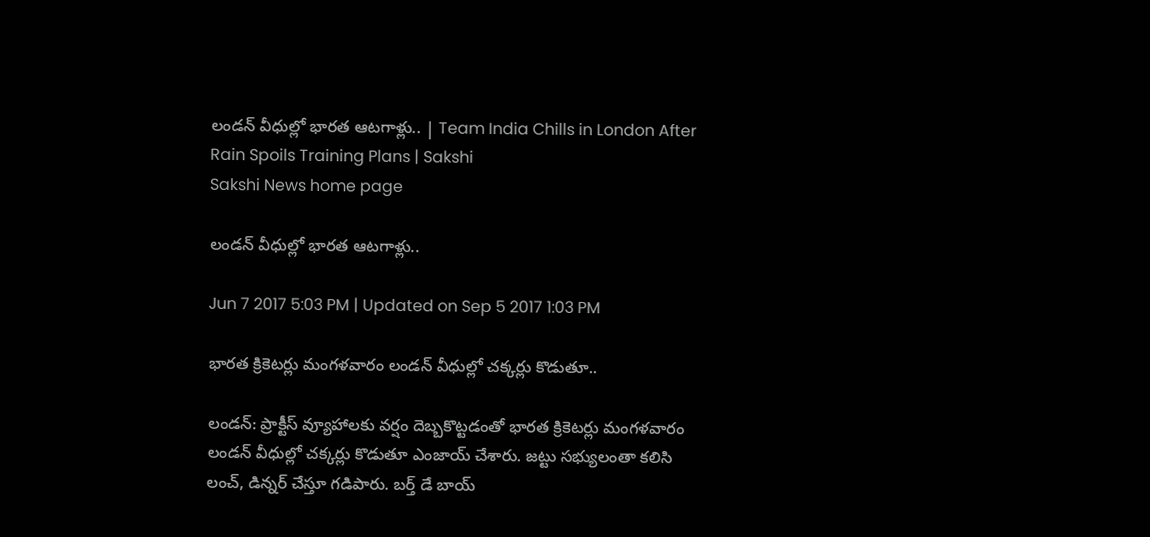లండన్‌ వీధుల్లో భారత ఆటగాళ్లు.. | Team India Chills in London After Rain Spoils Training Plans | Sakshi
Sakshi News home page

లండన్‌ వీధుల్లో భారత ఆటగాళ్లు..

Jun 7 2017 5:03 PM | Updated on Sep 5 2017 1:03 PM

భారత క్రికెటర్లు మంగళవారం లండన్‌ వీధుల్లో చక్కర్లు కొడుతూ..

లండన్‌: ప్రాక్టీస్‌ వ్యూహాలకు వర్షం దెబ్బకొట్టడంతో భారత క్రికెటర్లు మంగళవారం లండన్‌ వీధుల్లో చక్కర్లు కొడుతూ ఎంజాయ్‌ చేశారు. జట్టు సభ్యులంతా కలిసి లంచ్‌, డిన్నర్‌ చేస్తూ గడిపారు. బర్త్‌ డే బాయ్‌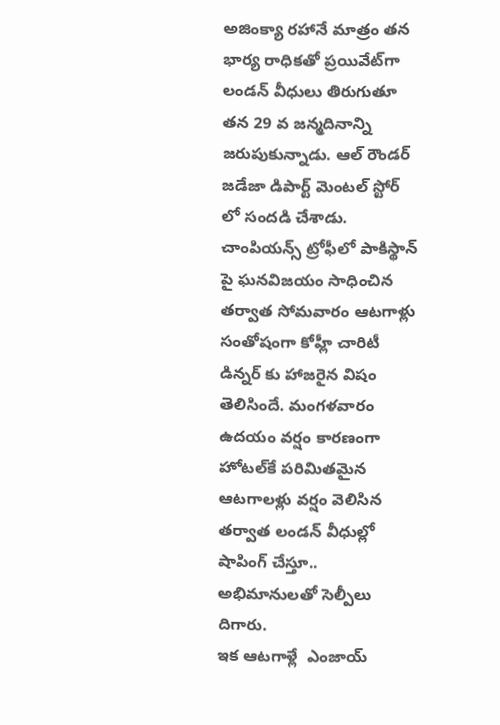అజింక్యా రహానే మాత్రం తన భార్య రాధికతో ప్రయివేట్‌గా లండన్‌ వీధులు తిరుగుతూ తన 29 వ జన్మదినాన్ని జరుపుకున్నాడు. ఆల్ రౌండర్ జడేజా డిపార్ట్ మెంటల్ స్టోర్ లో సందడి చేశాడు. చాంపియన్స్‌ ట్రోఫీలో పాకిస్థాన్‌ పై ఘనవిజయం సాధించిన తర్వాత సోమవారం ఆటగాళ్లు సంతోషంగా కోహ్లీ చారిటీ డిన్నర్‌ కు హాజరైన విషం తెలిసిందే. మంగళవారం ఉదయం వర్షం కారణంగా హోటల్‌కే పరిమితమైన ఆటగాలళ్లు వర్షం వెలిసిన తర్వాత లండన్‌ వీధుల్లో షాపింగ్‌ చేస్తూ.. అభిమానులతో సెల్పీలు దిగారు.
ఇక ఆటగాళ్లే  ఎంజాయ్‌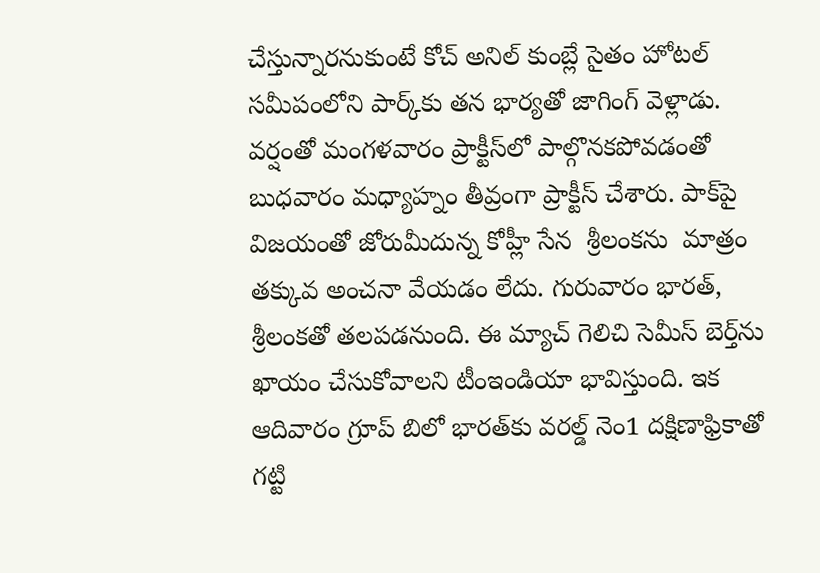చేస్తున్నారనుకుంటే కోచ్‌ అనిల్‌ కుంబ్లే సైతం హోటల్‌ సమీపంలోని పార్క్‌కు తన భార్యతో జాగింగ్‌ వెళ్లాడు. వర్షంతో మంగళవారం ప్రాక్టీస్‌లో పాల్గొనకపోవడంతో బుధవారం మధ్యాహ్నం తీవ్రంగా ప్రాక్టీస్‌ చేశారు. పాక్‌పై విజయంతో జోరుమీదున్న కోహ్లీ సేన  శ్రీలంకను  మాత్రం తక్కువ అంచనా వేయడం లేదు. గురువారం భారత్‌, శ్రీలంకతో తలపడనుంది. ఈ మ్యాచ్‌ గెలిచి సెమీస్‌ బెర్త్‌ను ఖాయం చేసుకోవాలని టీంఇండియా భావిస్తుంది. ఇక ఆదివారం గ్రూప్‌ బిలో భారత్‌కు వరల్డ్‌ నెం1 దక్షిణాఫ్రికాతో గట్టి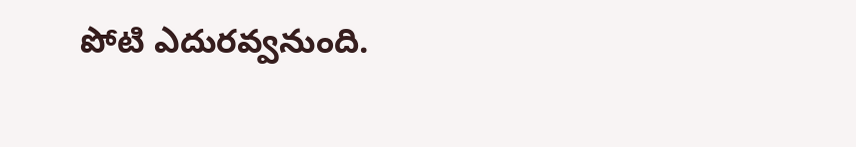పోటి ఎదురవ్వనుంది.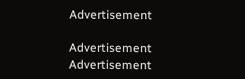Advertisement

Advertisement
Advertisement